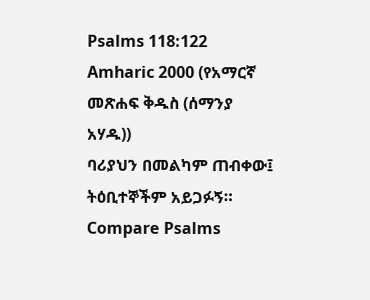Psalms 118:122
Amharic 2000 (የአማርኛ መጽሐፍ ቅዱስ (ሰማንያ አሃዱ))
ባሪያህን በመልካም ጠብቀው፤ ትዕቢተኞችም አይጋፉኝ።
Compare Psalms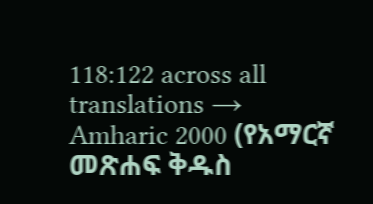118:122 across all translations →
Amharic 2000 (የአማርኛ መጽሐፍ ቅዱስ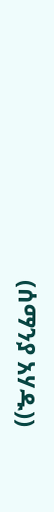(ሰማንያ አሃዱ))